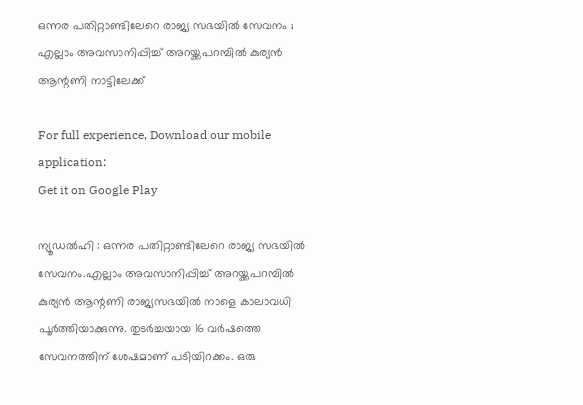ഒന്നര പതിറ്റാണ്ടിലേറെ രാജ്യ സഭയില്‍ സേവനം ; എല്ലാം അവസാനിപ്പിച്ച് അറയ്ക്കപറമ്പില്‍ കുര്യന്‍ ആന്റണി നാട്ടിലേക്ക്

For full experience, Download our mobile application:
Get it on Google Play

ന്യൂഡല്‍ഹി : ഒന്നര പതിറ്റാണ്ടിലേറെ രാജ്യ സഭയില്‍ സേവനം.എല്ലാം അവസാനിപ്പിച്ച് അറയ്ക്കപറമ്പില്‍ കുര്യന്‍ ആന്റണി രാജ്യസഭയില്‍ നാളെ കാലാവധി പൂര്‍ത്തിയാക്കുന്നു. തുടര്‍ച്ചയായ 16 വര്‍ഷത്തെ സേവനത്തിന് ശേഷമാണ് പടിയിറക്കം. ഒരു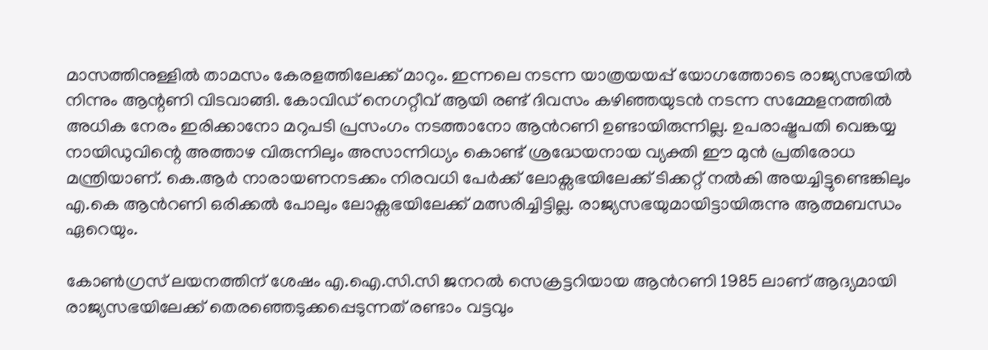മാസത്തിനുള്ളില്‍ താമസം കേരളത്തിലേക്ക് മാറും. ഇന്നലെ നടന്ന യാത്രയയപ്പ് യോഗത്തോടെ രാജ്യസഭയില്‍ നിന്നും ആന്റണി വിടവാങ്ങി. കോവിഡ് നെഗറ്റീവ് ആയി രണ്ട് ദിവസം കഴിഞ്ഞയുടന്‍ നടന്ന സമ്മേളനത്തില്‍ അധിക നേരം ഇരിക്കാനോ മറുപടി പ്രസംഗം നടത്താനോ ആന്‍റണി ഉണ്ടായിരുന്നില്ല. ഉപരാഷ്ട്രപതി വെങ്കയ്യ നായിഡുവിന്റെ അത്താഴ വിരുന്നിലും അസാന്നിധ്യം കൊണ്ട് ശ്രദ്ധേയനായ വ്യക്തി ഈ മുന്‍ പ്രതിരോധ മന്ത്രിയാണ്. കെ.ആര്‍ നാരായണനടക്കം നിരവധി പേര്‍ക്ക് ലോക്സഭയിലേക്ക് ടിക്കറ്റ് നല്‍കി അയച്ചിട്ടുണ്ടെങ്കിലും എ.കെ ആന്‍റണി ഒരിക്കല്‍ പോലും ലോക്സഭയിലേക്ക് മത്സരിച്ചിട്ടില്ല. രാജ്യസഭയുമായിട്ടായിരുന്നു ആത്മബന്ധം ഏറെയും.

കോണ്‍ഗ്രസ് ലയനത്തിന് ശേഷം എ.ഐ.സി.സി ജനറല്‍ സെക്രട്ടറിയായ ആന്‍റണി 1985 ലാണ് ആദ്യമായി രാജ്യസഭയിലേക്ക് തെരഞ്ഞെടുക്കപ്പെടുന്നത് രണ്ടാം വട്ടവും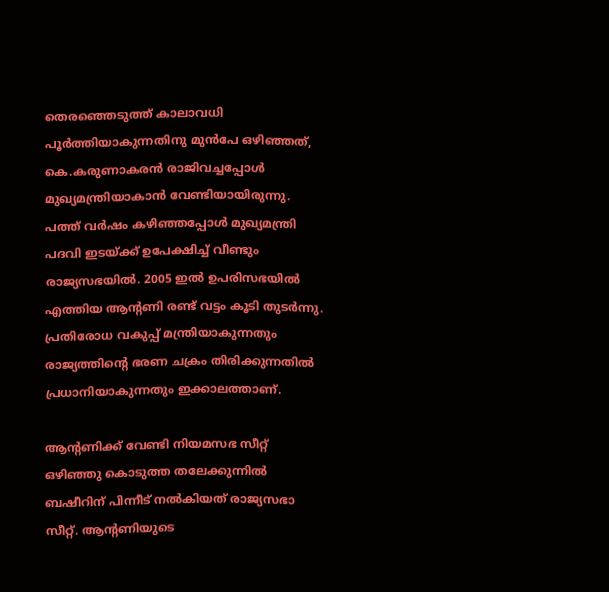തെരഞ്ഞെടുത്ത് കാലാവധി പൂര്‍ത്തിയാകുന്നതിനു മുന്‍പേ ഒഴിഞ്ഞത്, കെ.കരുണാകരന്‍ രാജിവച്ചപ്പോള്‍ മുഖ്യമന്ത്രിയാകാന്‍ വേണ്ടിയായിരുന്നു. പത്ത് വര്‍ഷം കഴിഞ്ഞപ്പോള്‍ മുഖ്യമന്ത്രി പദവി ഇടയ്ക്ക് ഉപേക്ഷിച്ച്‌ വീണ്ടും രാജ്യസഭയില്‍. 2005 ഇല്‍ ഉപരിസഭയില്‍ എത്തിയ ആന്‍റണി രണ്ട് വട്ടം കൂടി തുടര്‍ന്നു. പ്രതിരോധ വകുപ്പ് മന്ത്രിയാകുന്നതും രാജ്യത്തിന്റെ ഭരണ ചക്രം തിരിക്കുന്നതില്‍ പ്രധാനിയാകുന്നതും ഇക്കാലത്താണ്.

ആന്റണിക്ക് വേണ്ടി നിയമസഭ സീറ്റ് ഒഴിഞ്ഞു കൊടുത്ത തലേക്കുന്നില്‍ ബഷീറിന് പിന്നീട് നല്‍കിയത് രാജ്യസഭാ സീറ്റ്. ആന്റണിയുടെ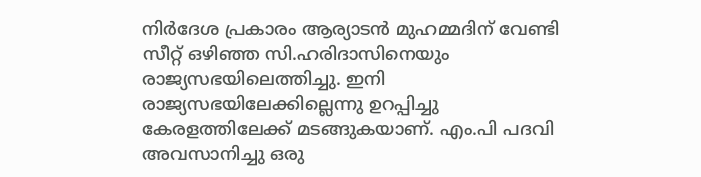നിര്‍ദേശ പ്രകാരം ആര്യാടന്‍ മുഹമ്മദിന് വേണ്ടി സീറ്റ് ഒഴിഞ്ഞ സി.ഹരിദാസിനെയും രാജ്യസഭയിലെത്തിച്ചു. ഇനി രാജ്യസഭയിലേക്കില്ലെന്നു ഉറപ്പിച്ചു കേരളത്തിലേക്ക് മടങ്ങുകയാണ്. എം.പി പദവി അവസാനിച്ചു ഒരു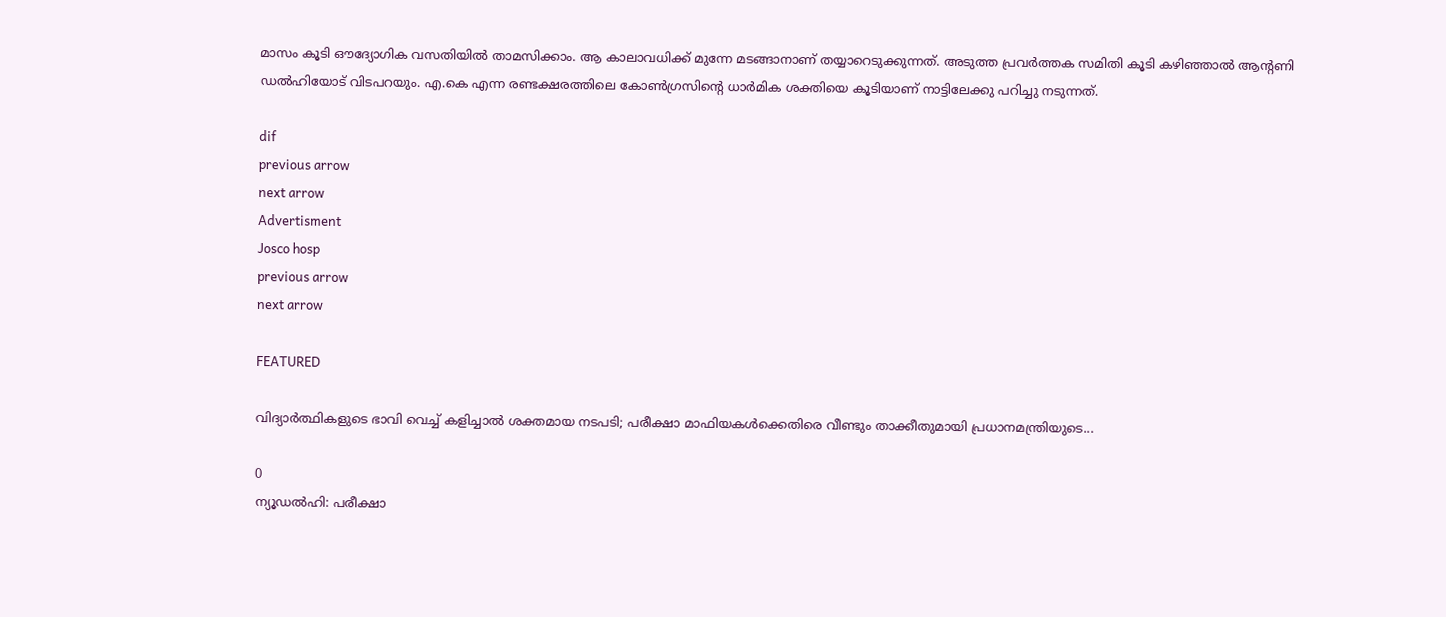മാസം കൂടി ഔദ്യോഗിക വസതിയില്‍ താമസിക്കാം. ആ കാലാവധിക്ക് മുന്നേ മടങ്ങാനാണ് തയ്യാറെടുക്കുന്നത്. അടുത്ത പ്രവര്‍ത്തക സമിതി കൂടി കഴിഞ്ഞാല്‍ ആന്റണി ഡല്‍ഹിയോട് വിടപറയും. എ.കെ എന്ന രണ്ടക്ഷരത്തിലെ കോണ്‍ഗ്രസിന്റെ ധാര്‍മിക ശക്തിയെ കൂടിയാണ് നാട്ടിലേക്കു പറിച്ചു നടുന്നത്.

dif
previous arrow
next arrow
Advertisment
Josco hosp
previous arrow
next arrow

FEATURED

വിദ്യാർത്ഥികളുടെ ഭാവി വെച്ച് കളിച്ചാൽ ശക്തമായ നടപടി; പരീക്ഷാ മാഫിയകൾക്കെതിരെ വീണ്ടും താക്കീതുമായി പ്രധാനമന്ത്രിയുടെ...

0
ന്യൂഡല്‍ഹി: പരീക്ഷാ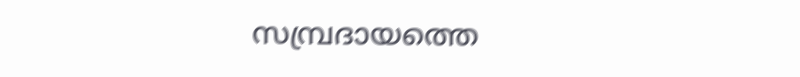സമ്പ്രദായത്തെ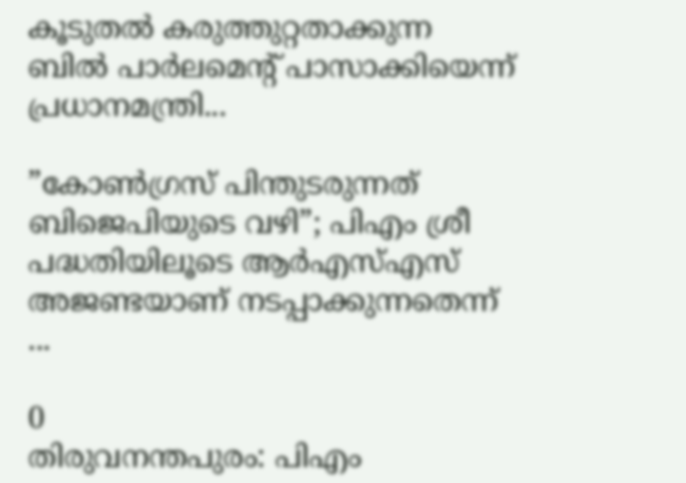കൂടുതല്‍ കരുത്തുറ്റതാക്കുന്ന ബില്‍ പാര്‍ലമെന്റ് പാസാക്കിയെന്ന് പ്രധാനമന്ത്രി...

”കോൺഗ്രസ് പിന്തുടരുന്നത് ബിജെപിയുടെ വഴി”; പിഎം ശ്രീ പദ്ധതിയിലൂടെ ആർഎസ്എസ് അജണ്ടയാണ് നടപ്പാക്കുന്നതെന്ന് ...

0
തിരുവനന്തപുരം: പിഎം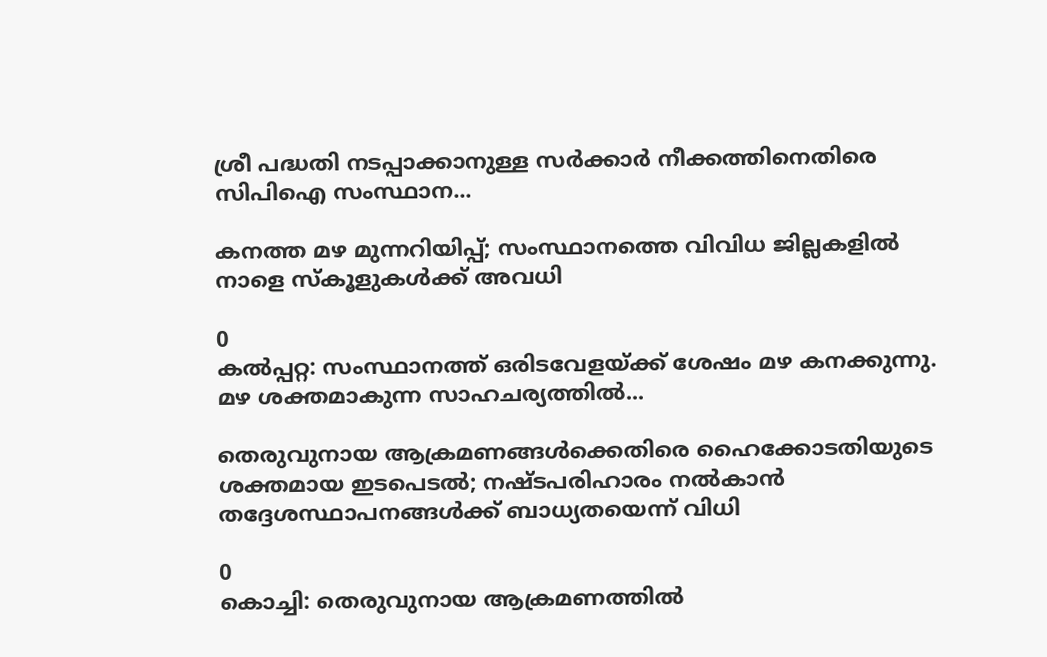ശ്രീ പദ്ധതി നടപ്പാക്കാനുള്ള സര്‍ക്കാര്‍ നീക്കത്തിനെതിരെ സിപിഐ സംസ്ഥാന...

കനത്ത മഴ മുന്നറിയിപ്പ്; സംസ്ഥാനത്തെ വിവിധ ജില്ലകളിൽ നാളെ സ്കൂളുകൾക്ക് അവധി

0
കല്‍പ്പറ്റ: സംസ്ഥാനത്ത് ഒരിടവേളയ്ക്ക് ശേഷം മഴ കനക്കുന്നു. മഴ ശക്തമാകുന്ന സാഹചര്യത്തില്‍...

തെരുവുനായ ആക്രമണങ്ങൾക്കെതിരെ ഹൈക്കോടതിയുടെ ശക്തമായ ഇടപെടൽ; നഷ്ടപരിഹാരം നൽകാൻ തദ്ദേശസ്ഥാപനങ്ങൾക്ക് ബാധ്യതയെന്ന് വിധി

0
കൊച്ചി: തെരുവുനായ ആക്രമണത്തില്‍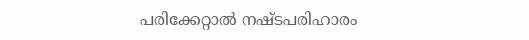പരിക്കേറ്റാല്‍ നഷ്ടപരിഹാരം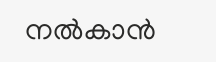നല്‍കാന്‍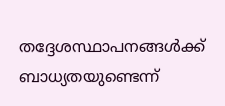തദ്ദേശസ്ഥാപനങ്ങള്‍ക്ക് ബാധ്യതയുണ്ടെന്ന്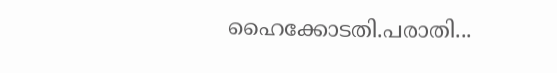ഹൈക്കോടതി.പരാതി...